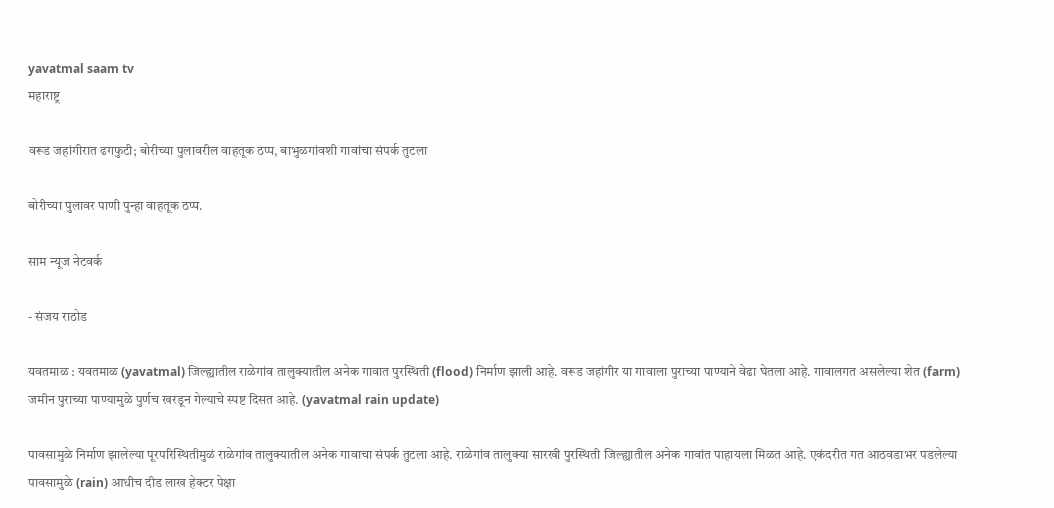yavatmal saam tv
महाराष्ट्र

वरूड जहांगीरात ढगफुटी; बोरीच्या पुलावरील वाहतूक ठप्प, बाभुळगांवशी गावांचा संपर्क तुटला

बोरीच्या पुलावर पाणी पुन्हा वाहतूक ठप्प.

साम न्यूज नेटवर्क

- संजय राठोड

यवतमाळ : यवतमाळ (yavatmal) जिल्ह्यातील राळेगांव तालुक्यातील अनेक गावात पुरस्थिती (flood) निर्माण झाली आहे. वरूड जहांगीर या गावाला पुराच्या पाण्याने वेढा घेतला आहे. गावालगत असलेल्या शेत (farm) जमीन पुराच्या पाण्यामुळे पुर्णच खरडून गेल्याचे स्पष्ट दिसत आहे. (yavatmal rain update)

पावसामुळे निर्माण झालेल्या पूरपरिस्थितीमुळं राळेगांव तालुक्यातील अनेक गावाचा संपर्क तुटला आहे. राळेगांव तालुक्या सारखी पुरस्थिती जिल्ह्यातील अनेक गावांत पाहायला मिळत आहे. एकंदरीत गत आठवडाभर पडलेल्या पावसामुळे (rain) आधीच दीड लाख हेक्टर पेक्षा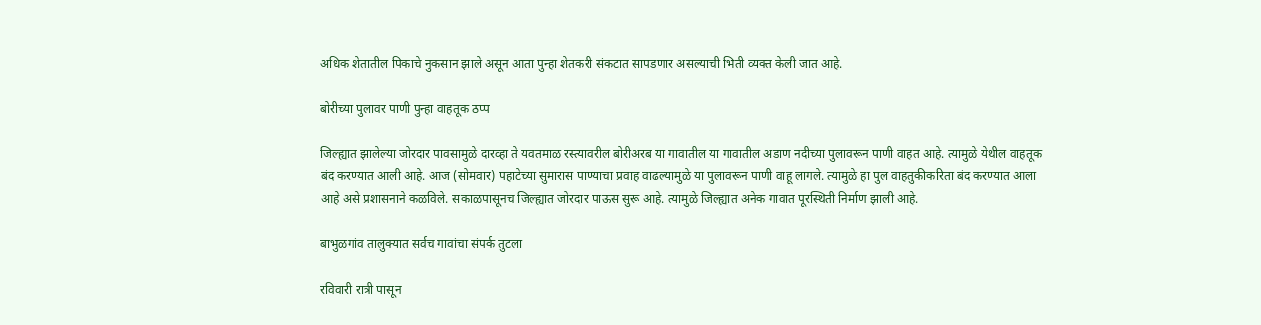अधिक शेतातील पिकाचे नुकसान झाले असून आता पुन्हा शेतकरी संकटात सापडणार असल्याची भिती व्यक्त केली जात आहे.

बोरीच्या पुलावर पाणी पुन्हा वाहतूक ठप्प

जिल्ह्यात झालेल्या जोरदार पावसामुळे दारव्हा ते यवतमाळ रस्त्यावरील बोरीअरब या गावातील या गावातील अडाण नदीच्या पुलावरून पाणी वाहत आहे. त्यामुळे येथील वाहतूक बंद करण्यात आली आहे. आज (सोमवार) पहाटेच्या सुमारास पाण्याचा प्रवाह वाढल्यामुळे या पुलावरून पाणी वाहू लागले. त्यामुळे हा पुल वाहतुकीकरिता बंद करण्यात आला आहे असे प्रशासनाने कळविले. सकाळपासूनच जिल्ह्यात जोरदार पाऊस सुरू आहे. त्यामुळे जिल्ह्यात अनेक गावात पूरस्थिती निर्माण झाली आहे.

बाभुळगांव तालुक्यात सर्वच गावांचा संपर्क तुटला

रविवारी रात्री पासून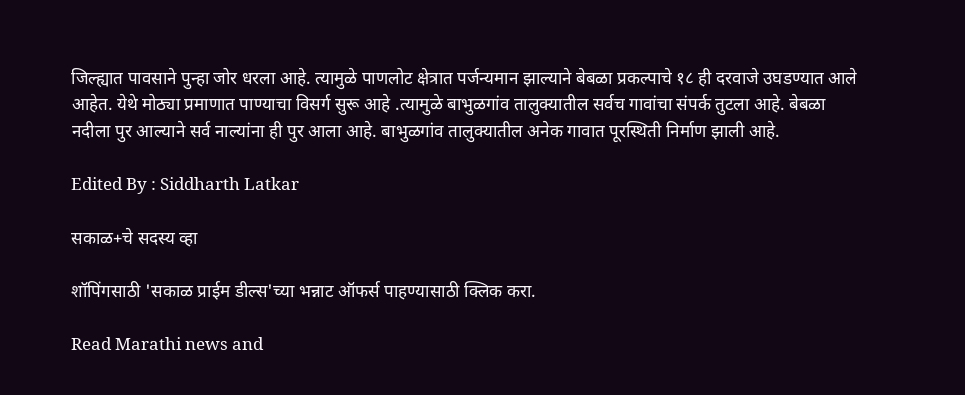जिल्ह्यात पावसाने पुन्हा जोर धरला आहे. त्यामुळे पाणलोट क्षेत्रात पर्जन्यमान झाल्याने बेबळा प्रकल्पाचे १८ ही दरवाजे उघडण्यात आले आहेत. येथे मोठ्या प्रमाणात पाण्याचा विसर्ग सुरू आहे .त्यामुळे बाभुळगांव तालुक्यातील सर्वच गावांचा संपर्क तुटला आहे. बेबळा नदीला पुर आल्याने सर्व नाल्यांना ही पुर आला आहे. बाभुळगांव तालुक्यातील अनेक गावात पूरस्थिती निर्माण झाली आहे.

Edited By : Siddharth Latkar

सकाळ+चे सदस्य व्हा

शॉपिंगसाठी 'सकाळ प्राईम डील्स'च्या भन्नाट ऑफर्स पाहण्यासाठी क्लिक करा.

Read Marathi news and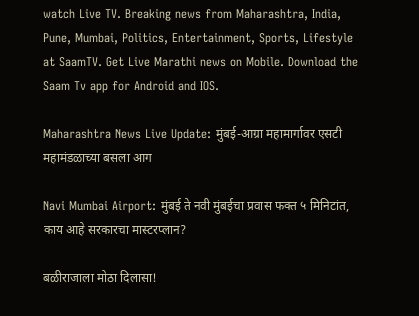watch Live TV. Breaking news from Maharashtra, India, Pune, Mumbai, Politics, Entertainment, Sports, Lifestyle at SaamTV. Get Live Marathi news on Mobile. Download the Saam Tv app for Android and IOS.

Maharashtra News Live Update: मुंबई-आग्रा महामार्गावर एसटी महामंडळाच्या बसला आग

Navi Mumbai Airport: मुंबई ते नवी मुंबईचा प्रवास फक्त ५ मिनिटांत, काय आहे सरकारचा मास्टरप्लान?

बळीराजाला मोठा दिलासा!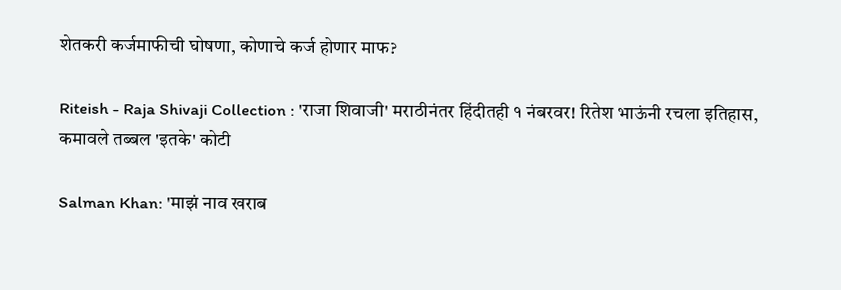शेतकरी कर्जमाफीची घोषणा, कोणाचे कर्ज होणार माफ?

Riteish - Raja Shivaji Collection : 'राजा शिवाजी' मराठीनंतर हिंदीतही १ नंबरवर! रितेश भाऊंनी रचला इतिहास, कमावले तब्बल 'इतके' कोटी

Salman Khan: 'माझं नाव खराब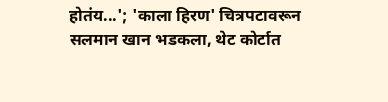होतंय...'; 'काला हिरण' चित्रपटावरून सलमान खान भडकला, थेट कोर्टात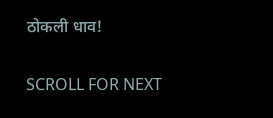ठोकली धाव!

SCROLL FOR NEXT